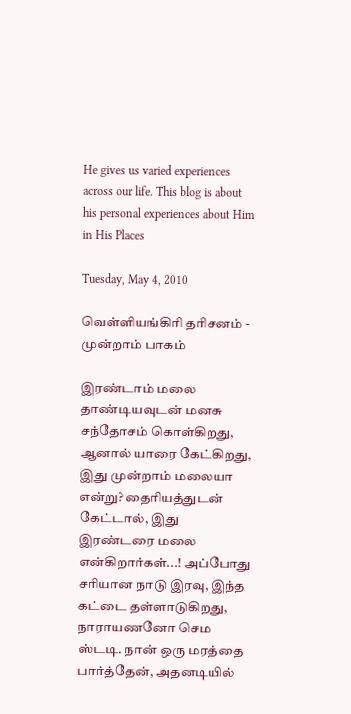He gives us varied experiences across our life. This blog is about his personal experiences about Him in His Places

Tuesday, May 4, 2010

வெள்ளியங்கிரி தரிசனம் - முன்றாம் பாகம்

இரண்டாம் மலை தாண்டியவுடன் மனசு சந்தோசம் கொள்கிறது, ஆனால் யாரை கேட்கிறது, இது முன்றாம் மலையா என்று? தைரியத்துடன் கேட்டால், இது இரண்டரை மலை என்கிறார்கள்...! அப்போது சரியான நாடு இரவு, இந்த கட்டை தள்ளாடுகிறது, நாராயணனோ செம ஸ்டடி. நான் ஒரு மரத்தை பார்த்தேன், அதனடியில்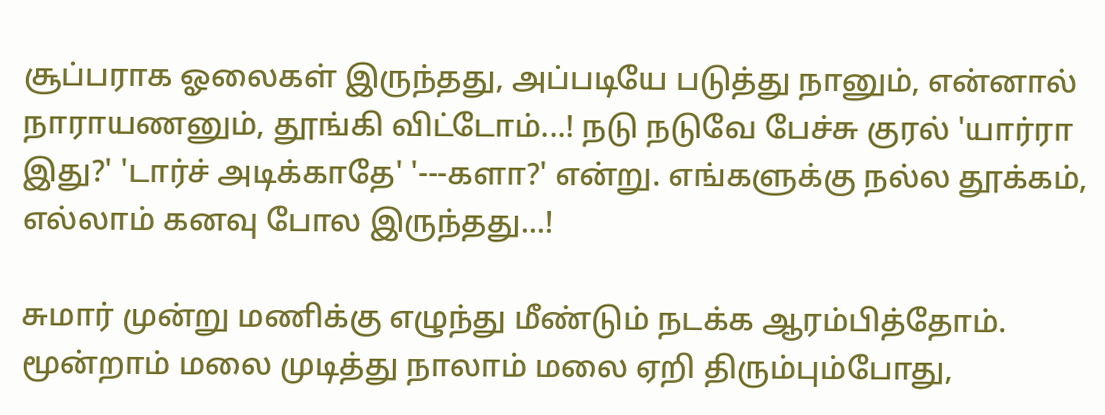சூப்பராக ஓலைகள் இருந்தது, அப்படியே படுத்து நானும், என்னால் நாராயணனும், தூங்கி விட்டோம்...! நடு நடுவே பேச்சு குரல் 'யார்ரா இது?' 'டார்ச் அடிக்காதே' '---களா?' என்று. எங்களுக்கு நல்ல தூக்கம், எல்லாம் கனவு போல இருந்தது...!

சுமார் முன்று மணிக்கு எழுந்து மீண்டும் நடக்க ஆரம்பித்தோம். மூன்றாம் மலை முடித்து நாலாம் மலை ஏறி திரும்பும்போது,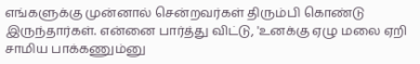எங்களுக்கு முன்னால் சென்றவர்கள் திரும்பி கொண்டு இருந்தார்கள். என்னை பார்த்து விட்டு, 'உனக்கு ஏழு மலை ஏறி சாமிய பாக்கணும்னு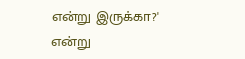என்று இருக்கா?' என்று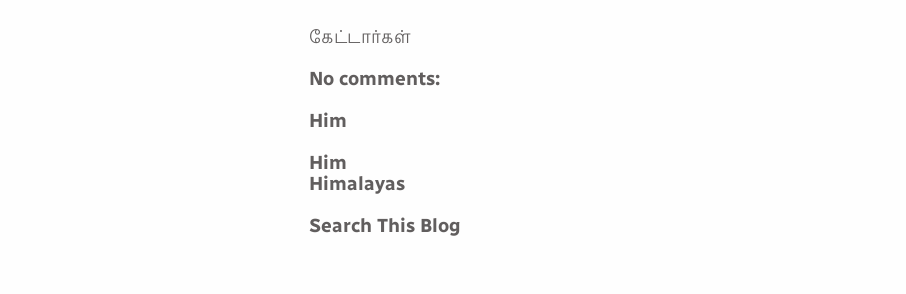கேட்டார்கள்

No comments:

Him

Him
Himalayas

Search This Blog